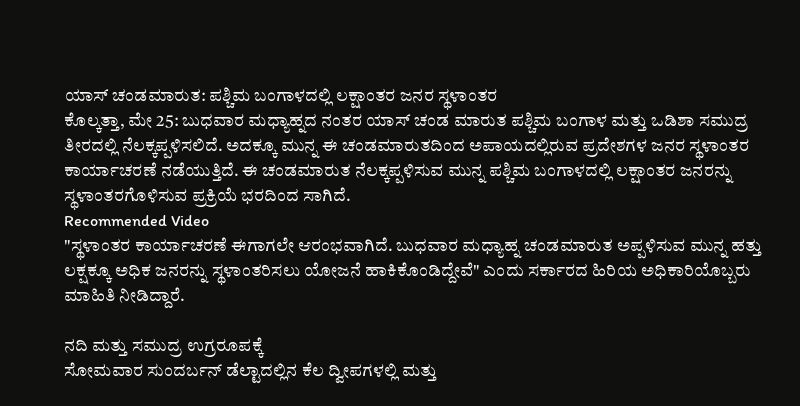ಯಾಸ್ ಚಂಡಮಾರುತ: ಪಶ್ಚಿಮ ಬಂಗಾಳದಲ್ಲಿ ಲಕ್ಷಾಂತರ ಜನರ ಸ್ಥಳಾಂತರ
ಕೊಲ್ಕತ್ತಾ, ಮೇ 25: ಬುಧವಾರ ಮಧ್ಯಾಹ್ನದ ನಂತರ ಯಾಸ್ ಚಂಡ ಮಾರುತ ಪಶ್ಚಿಮ ಬಂಗಾಳ ಮತ್ತು ಒಡಿಶಾ ಸಮುದ್ರ ತೀರದಲ್ಲಿ ನೆಲಕ್ಕಪ್ಪಳಿಸಲಿದೆ. ಅದಕ್ಕೂ ಮುನ್ನ ಈ ಚಂಡಮಾರುತದಿಂದ ಅಪಾಯದಲ್ಲಿರುವ ಪ್ರದೇಶಗಳ ಜನರ ಸ್ಥಳಾಂತರ ಕಾರ್ಯಾಚರಣೆ ನಡೆಯುತ್ತಿದೆ. ಈ ಚಂಡಮಾರುತ ನೆಲಕ್ಕಪ್ಪಳಿಸುವ ಮುನ್ನ ಪಶ್ಚಿಮ ಬಂಗಾಳದಲ್ಲಿ ಲಕ್ಷಾಂತರ ಜನರನ್ನು ಸ್ಥಳಾಂತರಗೊಳಿಸುವ ಪ್ರಕ್ರಿಯೆ ಭರದಿಂದ ಸಾಗಿದೆ.
Recommended Video
"ಸ್ಥಳಾಂತರ ಕಾರ್ಯಾಚರಣೆ ಈಗಾಗಲೇ ಆರಂಭವಾಗಿದೆ. ಬುಧವಾರ ಮಧ್ಯಾಹ್ನ ಚಂಡಮಾರುತ ಅಪ್ಪಳಿಸುವ ಮುನ್ನ ಹತ್ತು ಲಕ್ಷಕ್ಕೂ ಅಧಿಕ ಜನರನ್ನು ಸ್ಥಳಾಂತರಿಸಲು ಯೋಜನೆ ಹಾಕಿಕೊಂಡಿದ್ದೇವೆ" ಎಂದು ಸರ್ಕಾರದ ಹಿರಿಯ ಅಧಿಕಾರಿಯೊಬ್ಬರು ಮಾಹಿತಿ ನೀಡಿದ್ದಾರೆ.

ನದಿ ಮತ್ತು ಸಮುದ್ರ ಉಗ್ರರೂಪಕ್ಕೆ
ಸೋಮವಾರ ಸುಂದರ್ಬನ್ ಡೆಲ್ಟಾದಲ್ಲಿನ ಕೆಲ ದ್ವೀಪಗಳಲ್ಲಿ ಮತ್ತು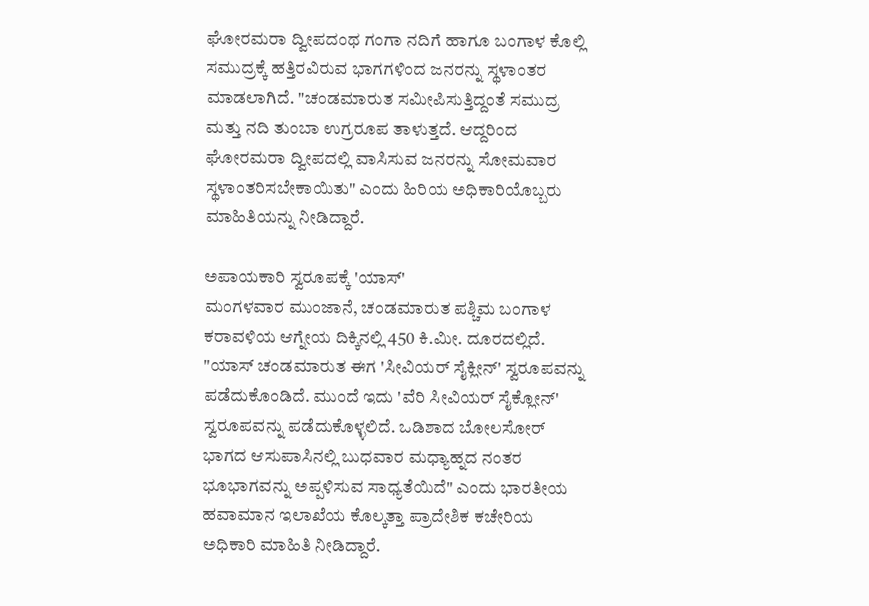ಘೋರಮರಾ ದ್ವೀಪದಂಥ ಗಂಗಾ ನದಿಗೆ ಹಾಗೂ ಬಂಗಾಳ ಕೊಲ್ಲಿ ಸಮುದ್ರಕ್ಕೆ ಹತ್ತಿರವಿರುವ ಭಾಗಗಳಿಂದ ಜನರನ್ನು ಸ್ಥಳಾಂತರ ಮಾಡಲಾಗಿದೆ. "ಚಂಡಮಾರುತ ಸಮೀಪಿಸುತ್ತಿದ್ದಂತೆ ಸಮುದ್ರ ಮತ್ತು ನದಿ ತುಂಬಾ ಉಗ್ರರೂಪ ತಾಳುತ್ತದೆ. ಆದ್ದರಿಂದ ಘೋರಮರಾ ದ್ವೀಪದಲ್ಲಿ ವಾಸಿಸುವ ಜನರನ್ನು ಸೋಮವಾರ ಸ್ಥಳಾಂತರಿಸಬೇಕಾಯಿತು" ಎಂದು ಹಿರಿಯ ಅಧಿಕಾರಿಯೊಬ್ಬರು ಮಾಹಿತಿಯನ್ನು ನೀಡಿದ್ದಾರೆ.

ಅಪಾಯಕಾರಿ ಸ್ವರೂಪಕ್ಕೆ 'ಯಾಸ್'
ಮಂಗಳವಾರ ಮುಂಜಾನೆ, ಚಂಡಮಾರುತ ಪಶ್ಚಿಮ ಬಂಗಾಳ ಕರಾವಳಿಯ ಆಗ್ನೇಯ ದಿಕ್ಕಿನಲ್ಲಿ 450 ಕಿ.ಮೀ. ದೂರದಲ್ಲಿದೆ. "ಯಾಸ್ ಚಂಡಮಾರುತ ಈಗ 'ಸೀವಿಯರ್ ಸೈಕ್ಲೀನ್' ಸ್ವರೂಪವನ್ನು ಪಡೆದುಕೊಂಡಿದೆ. ಮುಂದೆ ಇದು 'ವೆರಿ ಸೀವಿಯರ್ ಸೈಕ್ಲೋನ್' ಸ್ವರೂಪವನ್ನು ಪಡೆದುಕೊಳ್ಳಲಿದೆ. ಒಡಿಶಾದ ಬೋಲಸೋರ್ ಭಾಗದ ಆಸುಪಾಸಿನಲ್ಲಿ ಬುಧವಾರ ಮಧ್ಯಾಹ್ನದ ನಂತರ ಭೂಭಾಗವನ್ನು ಅಪ್ಪಳಿಸುವ ಸಾಧ್ಯತೆಯಿದೆ" ಎಂದು ಭಾರತೀಯ ಹವಾಮಾನ ಇಲಾಖೆಯ ಕೊಲ್ಕತ್ತಾ ಪ್ರಾದೇಶಿಕ ಕಚೇರಿಯ ಅಧಿಕಾರಿ ಮಾಹಿತಿ ನೀಡಿದ್ದಾರೆ.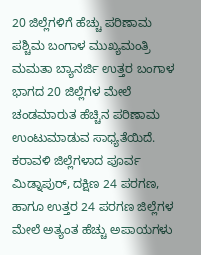20 ಜಿಲ್ಲೆಗಳಿಗೆ ಹೆಚ್ಚು ಪರಿಣಾಮ
ಪಶ್ಚಿಮ ಬಂಗಾಳ ಮುಖ್ಯಮಂತ್ರಿ ಮಮತಾ ಬ್ಯಾನರ್ಜಿ ಉತ್ತರ ಬಂಗಾಳ ಭಾಗದ 20 ಜಿಲ್ಲೆಗಳ ಮೇಲೆ ಚಂಡಮಾರುತ ಹೆಚ್ಚಿನ ಪರಿಣಾಮ ಉಂಟುಮಾಡುವ ಸಾಧ್ಯತೆಯಿದೆ. ಕರಾವಳಿ ಜಿಲ್ಲೆಗಳಾದ ಪೂರ್ವ ಮಿಡ್ನಾಪುರ್, ದಕ್ಷಿಣ 24 ಪರಗಣ, ಹಾಗೂ ಉತ್ತರ 24 ಪರಗಣ ಜಿಲ್ಲೆಗಳ ಮೇಲೆ ಅತ್ಯಂತ ಹೆಚ್ಚು ಅಪಾಯಗಳು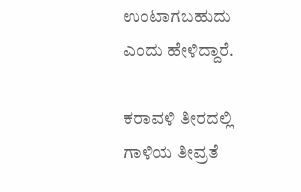ಉಂಟಾಗಬಹುದು ಎಂದು ಹೇಳಿದ್ದಾರೆ.

ಕರಾವಳಿ ತೀರದಲ್ಲಿ ಗಾಳಿಯ ತೀವ್ರತೆ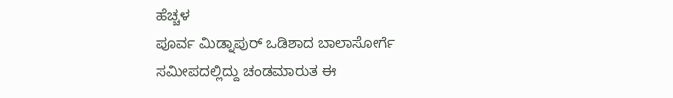ಹೆಚ್ಚಳ
ಪೂರ್ವ ಮಿಡ್ನಾಪುರ್ ಒಡಿಶಾದ ಬಾಲಾಸೋರ್ಗೆ ಸಮೀಪದಲ್ಲಿದ್ದು ಚಂಡಮಾರುತ ಈ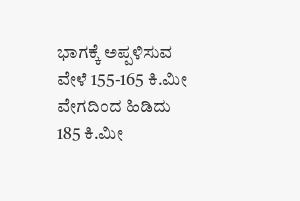ಭಾಗಕ್ಕೆ ಅಪ್ಪಳಿಸುವ ವೇಳೆ 155-165 ಕಿ.ಮೀ ವೇಗದಿಂದ ಹಿಡಿದು 185 ಕಿ.ಮೀ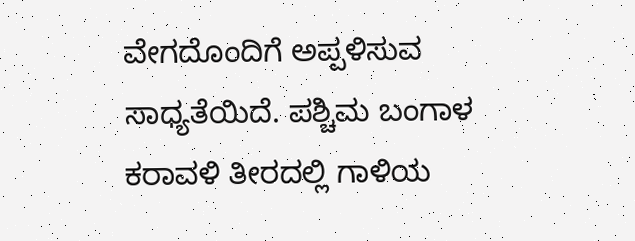ವೇಗದೊಂದಿಗೆ ಅಪ್ಪಳಿಸುವ ಸಾಧ್ಯತೆಯಿದೆ. ಪಶ್ಚಿಮ ಬಂಗಾಳ ಕರಾವಳಿ ತೀರದಲ್ಲಿ ಗಾಳಿಯ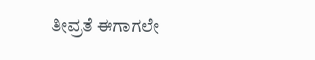ತೀವ್ರತೆ ಈಗಾಗಲೇ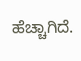ಹೆಚ್ಚಾಗಿದೆ.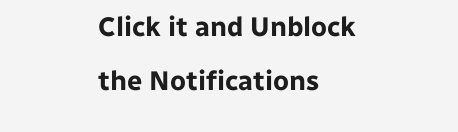Click it and Unblock the Notifications